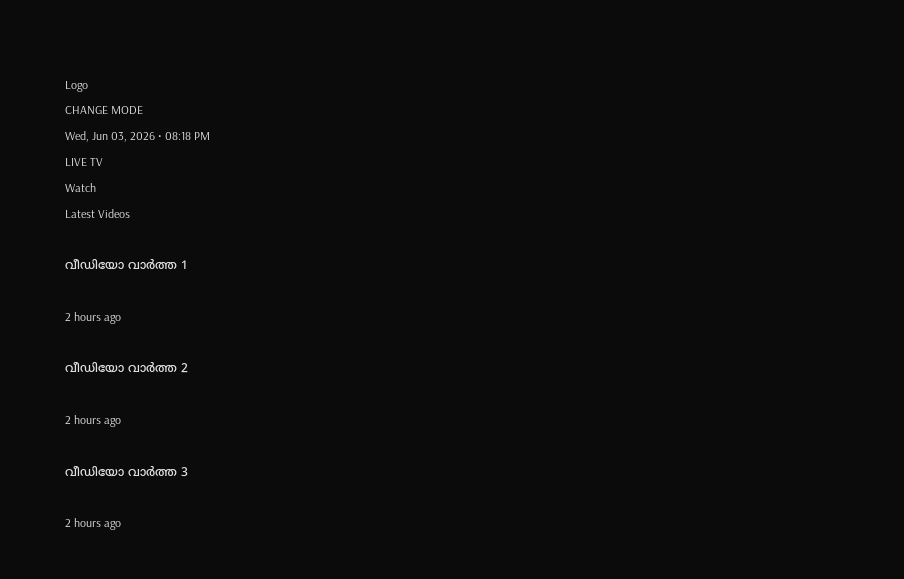Logo
CHANGE MODE
Wed, Jun 03, 2026 • 08:18 PM
LIVE TV
Watch
Latest Videos

വീഡിയോ വാർത്ത 1

2 hours ago

വീഡിയോ വാർത്ത 2

2 hours ago

വീഡിയോ വാർത്ത 3

2 hours ago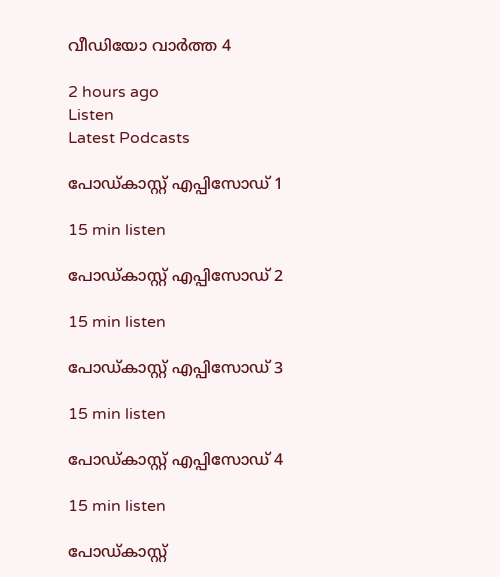വീഡിയോ വാർത്ത 4

2 hours ago
Listen
Latest Podcasts

പോഡ്കാസ്റ്റ് എപ്പിസോഡ് 1

15 min listen

പോഡ്കാസ്റ്റ് എപ്പിസോഡ് 2

15 min listen

പോഡ്കാസ്റ്റ് എപ്പിസോഡ് 3

15 min listen

പോഡ്കാസ്റ്റ് എപ്പിസോഡ് 4

15 min listen

പോഡ്കാസ്റ്റ്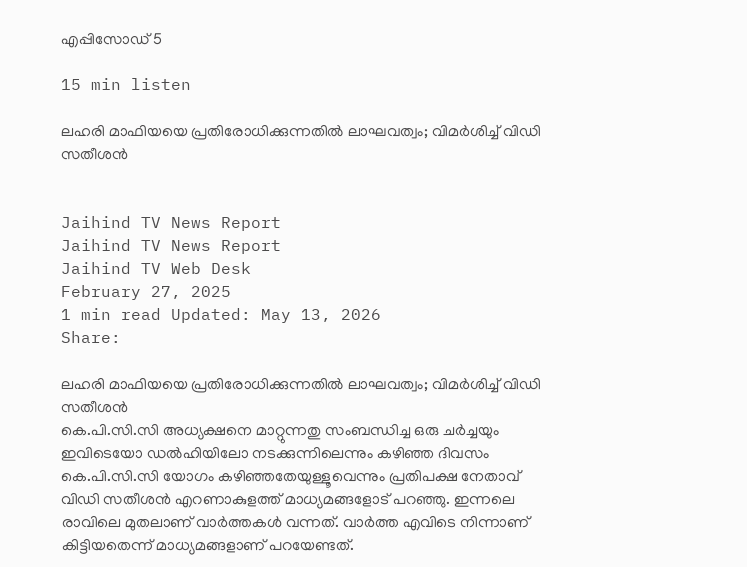എപ്പിസോഡ് 5

15 min listen

ലഹരി മാഫിയയെ പ്രതിരോധിക്കുന്നതില്‍ ലാഘവത്വം; വിമർശിച്ച് വിഡി സതീശന്‍


Jaihind TV News Report
Jaihind TV News Report
Jaihind TV Web Desk
February 27, 2025
1 min read Updated: May 13, 2026
Share:

ലഹരി മാഫിയയെ പ്രതിരോധിക്കുന്നതില്‍ ലാഘവത്വം; വിമർശിച്ച് വിഡി സതീശന്‍
കെ.പി.സി.സി അധ്യക്ഷനെ മാറ്റുന്നതു സംബന്ധിച്ച ഒരു ചര്‍ച്ചയും ഇവിടെയോ ഡല്‍ഹിയിലോ നടക്കുന്നിലെന്നും കഴിഞ്ഞ ദിവസം  കെ.പി.സി.സി യോഗം കഴിഞ്ഞതേയുള്ളൂവെന്നും പ്രതിപക്ഷ നേതാവ് വിഡി സതീശന്‍ എറണാകുളത്ത് മാധ്യമങ്ങളോട് പറഞ്ഞു. ഇന്നലെ രാവിലെ മുതലാണ് വാര്‍ത്തകള്‍ വന്നത്. വാര്‍ത്ത എവിടെ നിന്നാണ് കിട്ടിയതെന്ന് മാധ്യമങ്ങളാണ് പറയേണ്ടത്.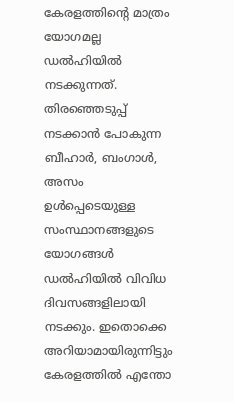കേരളത്തിന്റെ മാത്രം യോഗമല്ല ഡല്‍ഹിയില്‍ നടക്കുന്നത്. തിരഞ്ഞെടുപ്പ് നടക്കാന്‍ പോകുന്ന ബീഹാര്‍, ബംഗാള്‍, അസം ഉള്‍പ്പെടെയുള്ള സംസ്ഥാനങ്ങളുടെ യോഗങ്ങള്‍ ഡല്‍ഹിയില്‍ വിവിധ ദിവസങ്ങളിലായി നടക്കും. ഇതൊക്കെ അറിയാമായിരുന്നിട്ടും കേരളത്തില്‍ എന്തോ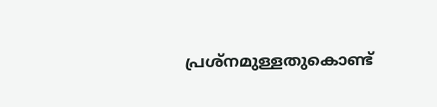പ്രശ്‌നമുള്ളതുകൊണ്ട്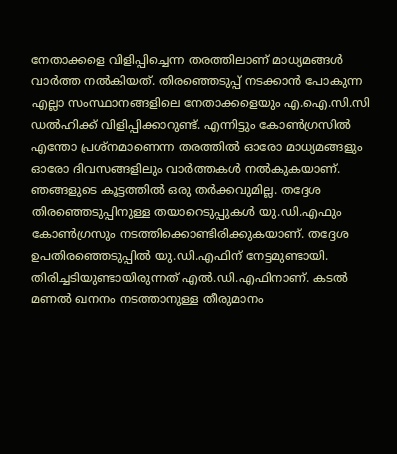നേതാക്കളെ വിളിപ്പിച്ചെന്ന തരത്തിലാണ് മാധ്യമങ്ങള്‍ വാര്‍ത്ത നല്‍കിയത്. തിരഞ്ഞെടുപ്പ് നടക്കാന്‍ പോകുന്ന എല്ലാ സംസ്ഥാനങ്ങളിലെ നേതാക്കളെയും എ.ഐ.സി.സി ഡല്‍ഹിക്ക് വിളിപ്പിക്കാറുണ്ട്. എന്നിട്ടും കോണ്‍ഗ്രസില്‍ എന്തോ പ്രശ്‌നമാണെന്ന തരത്തില്‍ ഓരോ മാധ്യമങ്ങളും ഓരോ ദിവസങ്ങളിലും വാര്‍ത്തകള്‍ നല്‍കുകയാണ്. ഞങ്ങളുടെ കൂട്ടത്തില്‍ ഒരു തര്‍ക്കവുമില്ല. തദ്ദേശ തിരഞ്ഞെടുപ്പിനുള്ള തയാറെടുപ്പുകള്‍ യു.ഡി.എഫും കോണ്‍ഗ്രസും നടത്തിക്കൊണ്ടിരിക്കുകയാണ്. തദ്ദേശ ഉപതിരഞ്ഞെടുപ്പില്‍ യു.ഡി.എഫിന് നേട്ടമുണ്ടായി. തിരിച്ചടിയുണ്ടായിരുന്നത് എല്‍.ഡി.എഫിനാണ്. കടല്‍ മണല്‍ ഖനനം നടത്താനുള്ള തീരുമാനം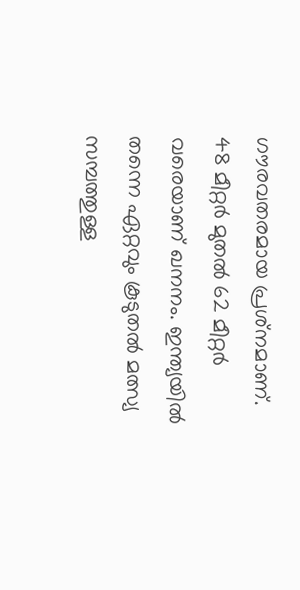ഗൗരവതരമായ പ്രശ്‌നമാണ്. 48 മീറ്റര്‍ മുതല്‍ 62 മീറ്റര്‍ വരെയാണ് ഖനനം. ഇന്ത്യയില്‍ തന്നെ ഏറ്റവും കൂടുതല്‍ മത്സ്യ സമ്പത്തുള്ള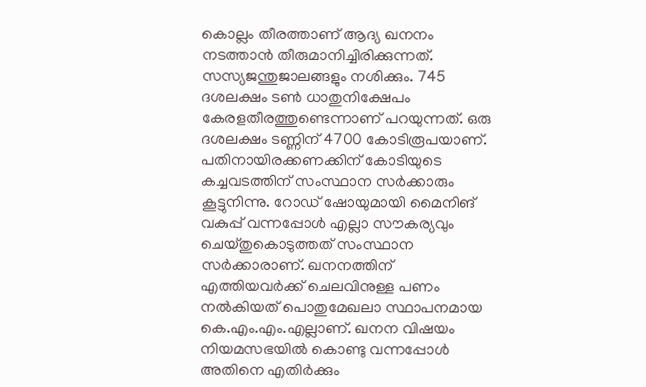കൊല്ലം തീരത്താണ് ആദ്യ ഖനനം നടത്താന്‍ തീരുമാനിച്ചിരിക്കുന്നത്. സസ്യജന്തുജാലങ്ങളും നശിക്കും. 745 ദശലക്ഷം ടണ്‍ ധാതുനിക്ഷേപം കേരളതീരത്തുണ്ടെന്നാണ് പറയുന്നത്. ഒരു ദശലക്ഷം ടണ്ണിന് 4700 കോടിരൂപയാണ്. പതിനായിരക്കണക്കിന് കോടിയുടെ കച്ചവടത്തിന് സംസ്ഥാന സര്‍ക്കാരും കൂട്ടുനിന്നു. റോഡ് ഷോയുമായി മൈനിങ് വകുപ്പ് വന്നപ്പോള്‍ എല്ലാ സൗകര്യവും ചെയ്തുകൊടുത്തത് സംസ്ഥാന സര്‍ക്കാരാണ്. ഖനനത്തിന് എത്തിയവര്‍ക്ക് ചെലവിനുള്ള പണം നല്‍കിയത് പൊതുമേഖലാ സ്ഥാപനമായ കെ.എം.എം.എല്ലാണ്. ഖനന വിഷയം നിയമസഭയില്‍ കൊണ്ടു വന്നപ്പോള്‍ അതിനെ എതിര്‍ക്കും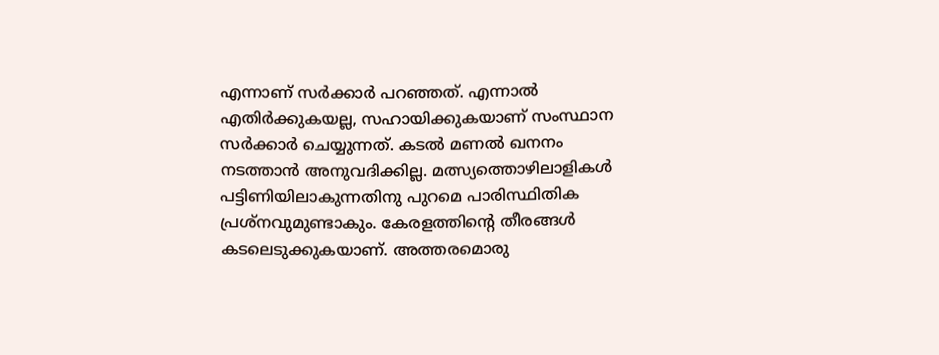എന്നാണ് സര്‍ക്കാര്‍ പറഞ്ഞത്. എന്നാല്‍ എതിര്‍ക്കുകയല്ല, സഹായിക്കുകയാണ് സംസ്ഥാന സര്‍ക്കാര്‍ ചെയ്യുന്നത്. കടല്‍ മണല്‍ ഖനനം നടത്താന്‍ അനുവദിക്കില്ല. മത്സ്യത്തൊഴിലാളികള്‍ പട്ടിണിയിലാകുന്നതിനു പുറമെ പാരിസ്ഥിതിക പ്രശ്‌നവുമുണ്ടാകും. കേരളത്തിന്റെ തീരങ്ങള്‍ കടലെടുക്കുകയാണ്. അത്തരമൊരു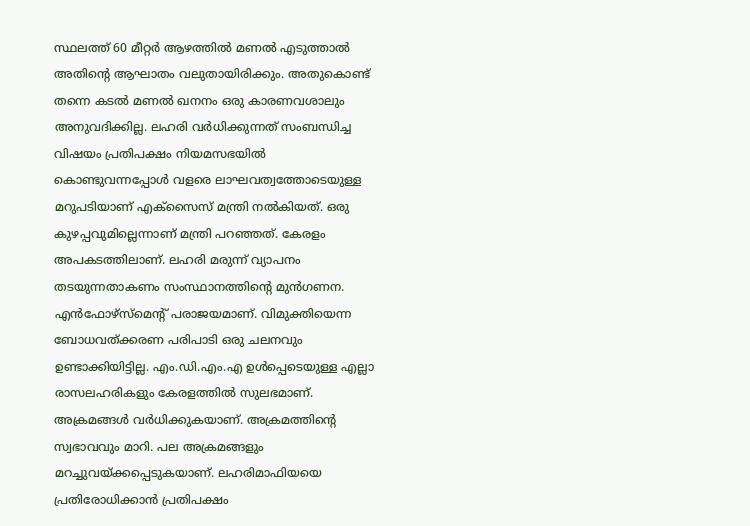സ്ഥലത്ത് 60 മീറ്റര്‍ ആഴത്തില്‍ മണല്‍ എടുത്താല്‍ അതിന്റെ ആഘാതം വലുതായിരിക്കും. അതുകൊണ്ട് തന്നെ കടല്‍ മണല്‍ ഖനനം ഒരു കാരണവശാലും അനുവദിക്കില്ല. ലഹരി വര്‍ധിക്കുന്നത് സംബന്ധിച്ച വിഷയം പ്രതിപക്ഷം നിയമസഭയില്‍ കൊണ്ടുവന്നപ്പോള്‍ വളരെ ലാഘവത്വത്തോടെയുള്ള മറുപടിയാണ് എക്‌സൈസ് മന്ത്രി നല്‍കിയത്. ഒരു കുഴപ്പവുമില്ലെന്നാണ് മന്ത്രി പറഞ്ഞത്. കേരളം അപകടത്തിലാണ്. ലഹരി മരുന്ന് വ്യാപനം തടയുന്നതാകണം സംസ്ഥാനത്തിന്റെ മുന്‍ഗണന. എന്‍ഫോഴ്‌സ്‌മെന്റ് പരാജയമാണ്. വിമുക്തിയെന്ന ബോധവത്ക്കരണ പരിപാടി ഒരു ചലനവും ഉണ്ടാക്കിയിട്ടില്ല. എം.ഡി.എം.എ ഉള്‍പ്പെടെയുള്ള എല്ലാ രാസലഹരികളും കേരളത്തില്‍ സുലഭമാണ്. അക്രമങ്ങള്‍ വര്‍ധിക്കുകയാണ്. അക്രമത്തിന്റെ സ്വഭാവവും മാറി. പല അക്രമങ്ങളും മറച്ചുവയ്ക്കപ്പെടുകയാണ്. ലഹരിമാഫിയയെ പ്രതിരോധിക്കാന്‍ പ്രതിപക്ഷം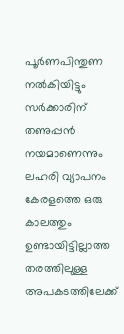പൂര്‍ണപിന്തുണ നല്‍കിയിട്ടും സര്‍ക്കാരിന് തണുപ്പന്‍ നയമാണെന്നും ലഹരി വ്യാപനം കേരളത്തെ ഒരു കാലത്തും ഉണ്ടായിട്ടില്ലാത്ത തരത്തിലുള്ള അപകടത്തിലേക്ക്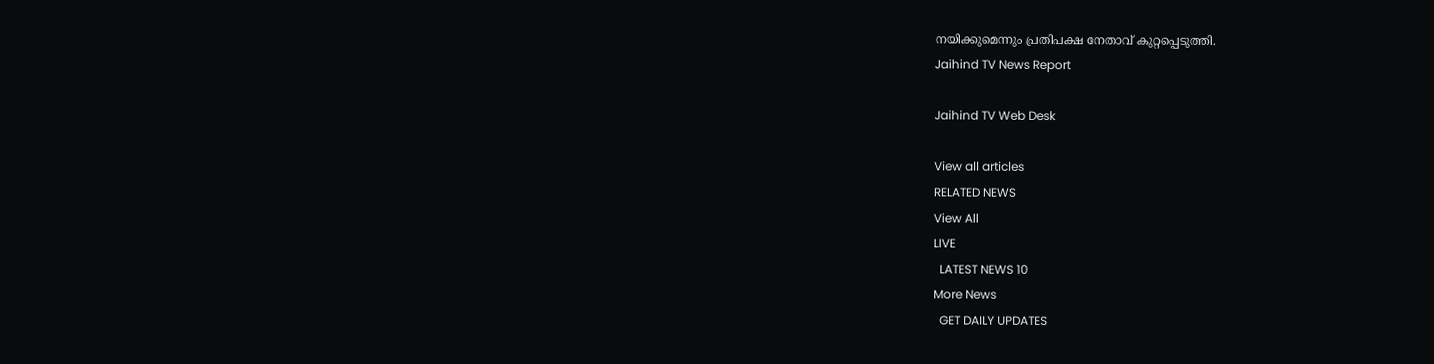നയിക്കുമെന്നും പ്രതിപക്ഷ നേതാവ് കുറ്റപ്പെടുത്തി.
Jaihind TV News Report

Jaihind TV Web Desk

View all articles
RELATED NEWS
View All
LIVE
  LATEST NEWS 10
More News
  GET DAILY UPDATES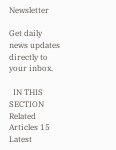Newsletter

Get daily news updates directly to your inbox.

  IN THIS SECTION
Related Articles 15
Latest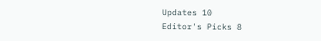Updates 10
Editor's Picks 8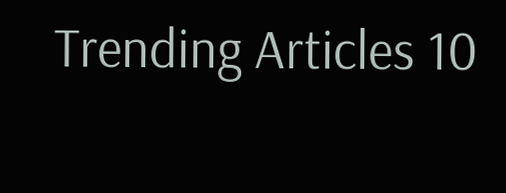Trending Articles 10